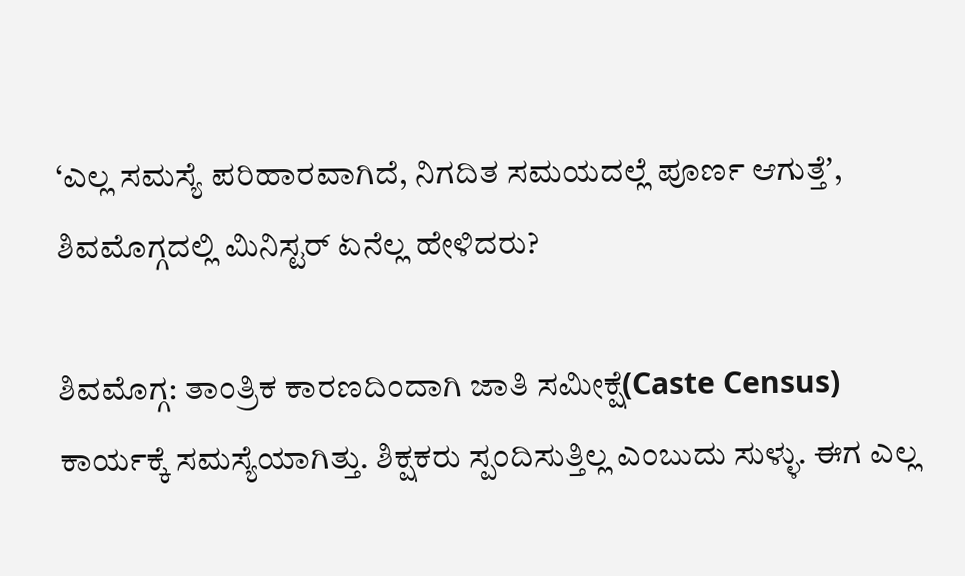‘ಎಲ್ಲ ಸಮಸ್ಯೆ ಪರಿಹಾರವಾಗಿದೆ, ನಿಗದಿತ ಸಮಯದಲ್ಲೆ ಪೂರ್ಣ ಆಗುತ್ತೆʼ, ಶಿವಮೊಗ್ಗದಲ್ಲಿ ಮಿನಿಸ್ಟರ್‌ ಏನೆಲ್ಲ ಹೇಳಿದರು?

ಶಿವಮೊಗ್ಗ: ತಾಂತ್ರಿಕ ಕಾರಣದಿಂದಾಗಿ ಜಾತಿ ಸಮೀಕ್ಷೆ(Caste Census) ಕಾರ್ಯಕ್ಕೆ ಸಮಸ್ಯೆಯಾಗಿತ್ತು. ಶಿಕ್ಷಕರು ಸ್ಪಂದಿಸುತ್ತಿಲ್ಲ ಎಂಬುದು ಸುಳ್ಳು. ಈಗ ಎಲ್ಲ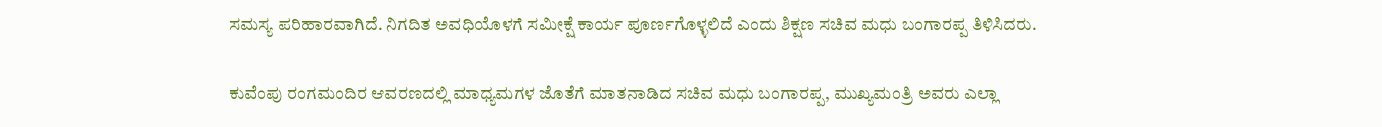ಸಮಸ್ಯ ಪರಿಹಾರವಾಗಿದೆ. ನಿಗದಿತ ಅವಧಿಯೊಳಗೆ ಸಮೀಕ್ಷೆ ಕಾರ್ಯ ಪೂರ್ಣಗೊಳ್ಳಲಿದೆ ಎಂದು ಶಿಕ್ಷಣ ಸಚಿವ ಮಧು ಬಂಗಾರಪ್ಪ ತಿಳಿಸಿದರು.

ಕುವೆಂಪು ರಂಗಮಂದಿರ ಆವರಣದಲ್ಲಿ ಮಾಧ್ಯಮಗಳ ಜೊತೆಗೆ ಮಾತನಾಡಿದ ಸಚಿವ ಮಧು ಬಂಗಾರಪ್ಪ, ಮುಖ್ಯಮಂತ್ರಿ ಅವರು ಎಲ್ಲಾ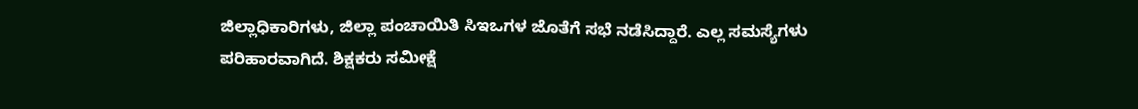ಜಿಲ್ಲಾಧಿಕಾರಿಗಳು, ಜಿಲ್ಲಾ ಪಂಚಾಯಿತಿ ಸಿಇಒಗಳ ಜೊತೆಗೆ ಸಭೆ ನಡೆಸಿದ್ದಾರೆ. ಎಲ್ಲ ಸಮಸ್ಯೆಗಳು ಪರಿಹಾರವಾಗಿದೆ. ಶಿಕ್ಷಕರು ಸಮೀಕ್ಷೆ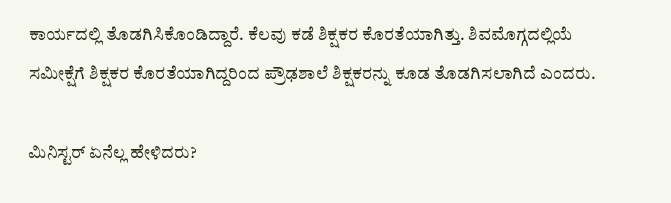ಕಾರ್ಯದಲ್ಲಿ ತೊಡಗಿಸಿಕೊಂಡಿದ್ದಾರೆ. ಕೆಲವು ಕಡೆ ಶಿಕ್ಷಕರ ಕೊರತೆಯಾಗಿತ್ತು. ಶಿವಮೊಗ್ಗದಲ್ಲಿಯೆ ಸಮೀಕ್ಷೆಗೆ ಶಿಕ್ಷಕರ ಕೊರತೆಯಾಗಿದ್ದರಿಂದ ಪ್ರೌಢಶಾಲೆ ಶಿಕ್ಷಕರನ್ನು ಕೂಡ ತೊಡಗಿಸಲಾಗಿದೆ ಎಂದರು.

ಮಿನಿಸ್ಟರ್‌ ಏನೆಲ್ಲ ಹೇಳಿದರು?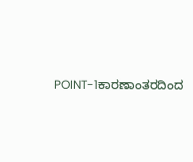POINT-1ಕಾರಣಾಂತರದಿಂದ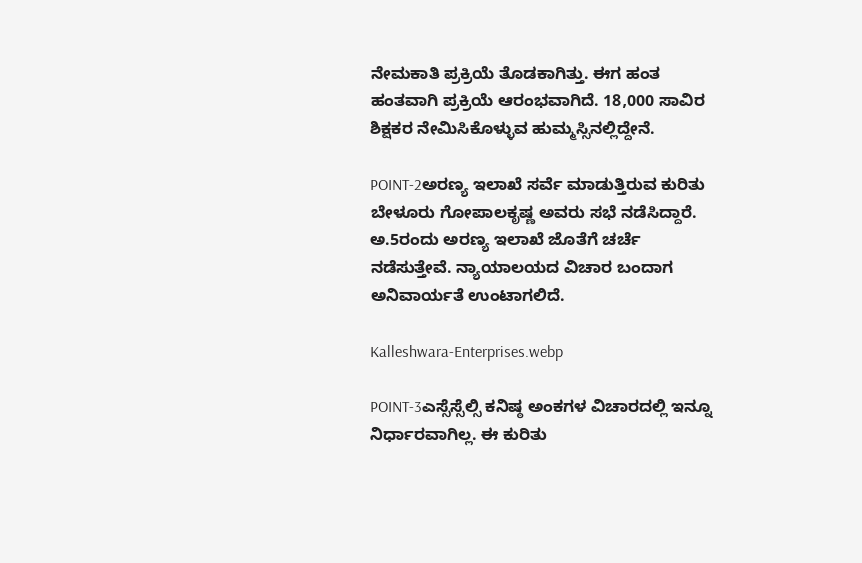ನೇಮಕಾತಿ ಪ್ರಕ್ರಿಯೆ ತೊಡಕಾಗಿತ್ತು. ಈಗ ಹಂತ ಹಂತವಾಗಿ ಪ್ರಕ್ರಿಯೆ ಆರಂಭವಾಗಿದೆ. 18,000 ಸಾವಿರ ಶಿಕ್ಷಕರ ನೇಮಿಸಿಕೊಳ್ಳುವ ಹುಮ್ಮಸ್ಸಿನಲ್ಲಿದ್ದೇನೆ.

POINT-2ಅರಣ್ಯ ಇಲಾಖೆ ಸರ್ವೆ ಮಾಡುತ್ತಿರುವ ಕುರಿತು ಬೇಳೂರು ಗೋಪಾಲಕೃಷ್ಣ ಅವರು ಸಭೆ ನಡೆಸಿದ್ದಾರೆ. ಅ.5ರಂದು ಅರಣ್ಯ ಇಲಾಖೆ ಜೊತೆಗೆ ಚರ್ಚೆ ನಡೆಸುತ್ತೇವೆ. ನ್ಯಾಯಾಲಯದ ವಿಚಾರ ಬಂದಾಗ ಅನಿವಾರ್ಯತೆ ಉಂಟಾಗಲಿದೆ.

Kalleshwara-Enterprises.webp

POINT-3ಎಸ್ಸೆಸ್ಸೆಲ್ಸಿ ಕನಿಷ್ಠ ಅಂಕಗಳ ವಿಚಾರದಲ್ಲಿ ಇನ್ನೂ ನಿರ್ಧಾರವಾಗಿಲ್ಲ. ಈ ಕುರಿತು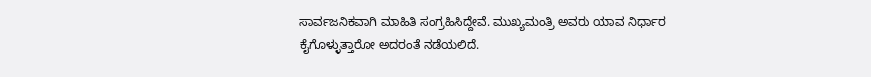ಸಾರ್ವಜನಿಕವಾಗಿ ಮಾಹಿತಿ ಸಂಗ್ರಹಿಸಿದ್ದೇವೆ. ಮುಖ್ಯಮಂತ್ರಿ ಅವರು ಯಾವ ನಿರ್ಧಾರ ಕೈಗೊಳ್ಳುತ್ತಾರೋ ಅದರಂತೆ ನಡೆಯಲಿದೆ.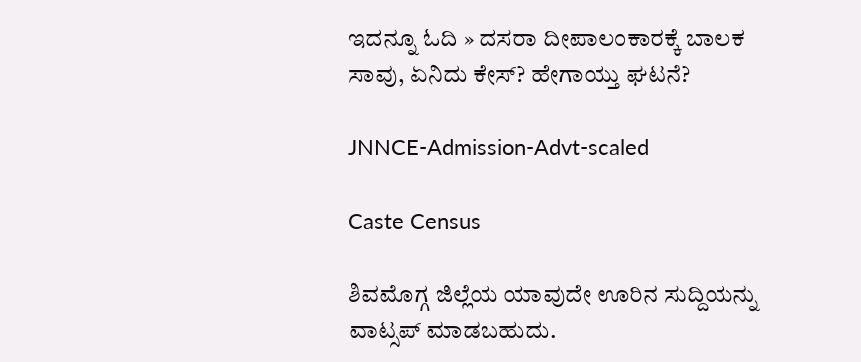ಇದನ್ನೂ ಓದಿ » ದಸರಾ ದೀಪಾಲಂಕಾರಕ್ಕೆ ಬಾಲಕ ಸಾವು, ಏನಿದು ಕೇಸ್‌? ಹೇಗಾಯ್ತು ಘಟನೆ?

JNNCE-Admission-Advt-scaled

Caste Census

ಶಿವಮೊಗ್ಗ ಜಿಲ್ಲೆಯ ಯಾವುದೇ ಊರಿನ ಸುದ್ದಿಯನ್ನು ವಾಟ್ಸಪ್‌ ಮಾಡಬಹುದು.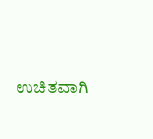ಉಚಿತವಾಗಿ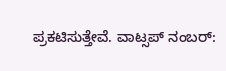ಪ್ರಕಟಿಸುತ್ತೇವೆ. ವಾಟ್ಸಪ್‌ ನಂಬರ್: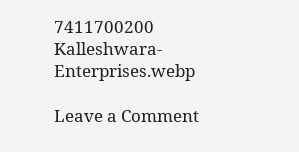7411700200
Kalleshwara-Enterprises.webp

Leave a Comment